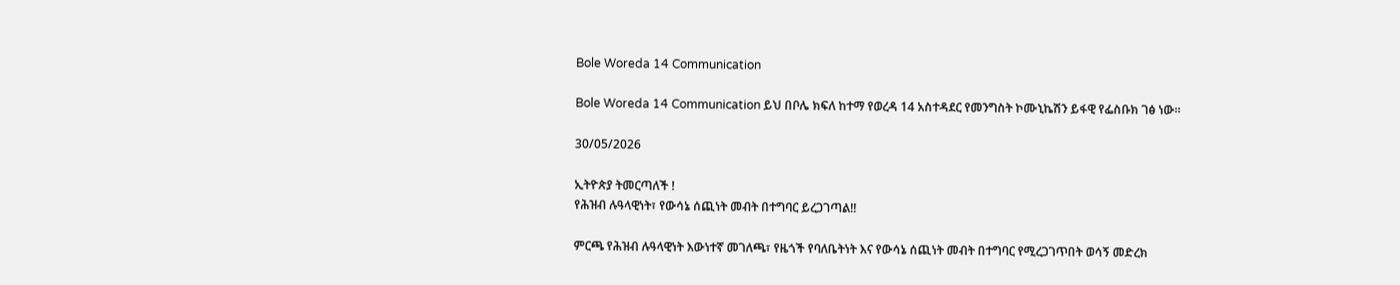Bole Woreda 14 Communication

Bole Woreda 14 Communication ይህ በቦሌ ክፍለ ከተማ የወረዳ 14 አስተዳደር የመንግስት ኮሙኒኬሽን ይፋዊ የፌስቡክ ገፅ ነው።

30/05/2026

ኢትዮጵያ ትመርጣለች !
የሕዝብ ሉዓላዊነት፣ የውሳኔ ሰጪነት መብት በተግባር ይረጋገጣል!!

ምርጫ የሕዝብ ሉዓላዊነት እውነተኛ መገለጫ፣ የዜጎች የባለቤትነት እና የውሳኔ ሰጪነት መብት በተግባር የሚረጋገጥበት ወሳኝ መድረክ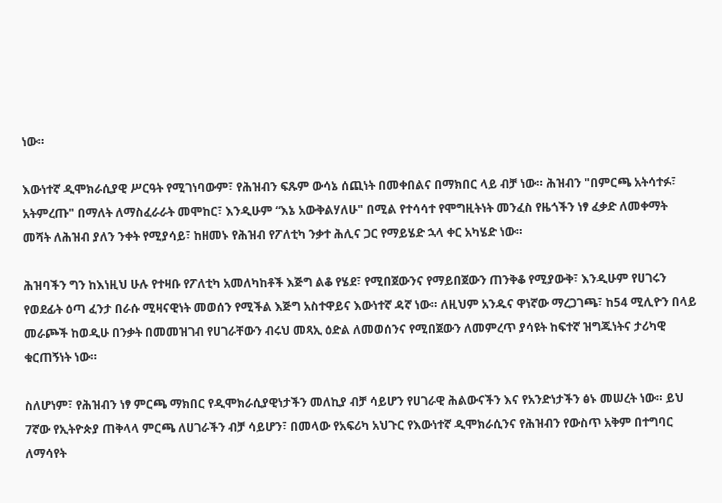ነው።

እውነተኛ ዲሞክራሲያዊ ሥርዓት የሚገነባውም፣ የሕዝብን ፍጹም ውሳኔ ሰጪነት በመቀበልና በማክበር ላይ ብቻ ነው። ሕዝብን "በምርጫ አትሳተፉ፣ አትምረጡ" በማለት ለማስፈራራት መሞከር፣ እንዲሁም “እኔ አውቅልሃለሁ" በሚል የተሳሳተ የሞግዚትነት መንፈስ የዜጎችን ነፃ ፈቃድ ለመቀማት መሻት ለሕዝብ ያለን ንቀት የሚያሳይ፣ ከዘመኑ የሕዝብ የፖለቲካ ንቃተ ሕሊና ጋር የማይሄድ ኋላ ቀር አካሄድ ነው።

ሕዝባችን ግን ከእነዚህ ሁሉ የተዛቡ የፖለቲካ አመለካከቶች እጅግ ልቆ የሄደ፣ የሚበጀውንና የማይበጀውን ጠንቅቆ የሚያውቅ፣ እንዲሁም የሀገሩን የወደፊት ዕጣ ፈንታ በራሱ ሚዛናዊነት መወሰን የሚችል እጅግ አስተዋይና እውነተኛ ዳኛ ነው። ለዚህም አንዱና ዋነኛው ማረጋገጫ፣ ከ54 ሚሊዮን በላይ መራጮች ከወዲሁ በንቃት በመመዝገብ የሀገራቸውን ብሩህ መጻኢ ዕድል ለመወሰንና የሚበጀውን ለመምረጥ ያሳዩት ከፍተኛ ዝግጁነትና ታሪካዊ ቁርጠኝነት ነው።

ስለሆነም፣ የሕዝብን ነፃ ምርጫ ማክበር የዲሞክራሲያዊነታችን መለኪያ ብቻ ሳይሆን የሀገራዊ ሕልውናችን እና የአንድነታችን ፅኑ መሠረት ነው። ይህ 7ኛው የኢትዮጵያ ጠቅላላ ምርጫ ለሀገራችን ብቻ ሳይሆን፣ በመላው የአፍሪካ አህጉር የእውነተኛ ዲሞክራሲንና የሕዝብን የውስጥ አቅም በተግባር ለማሳየት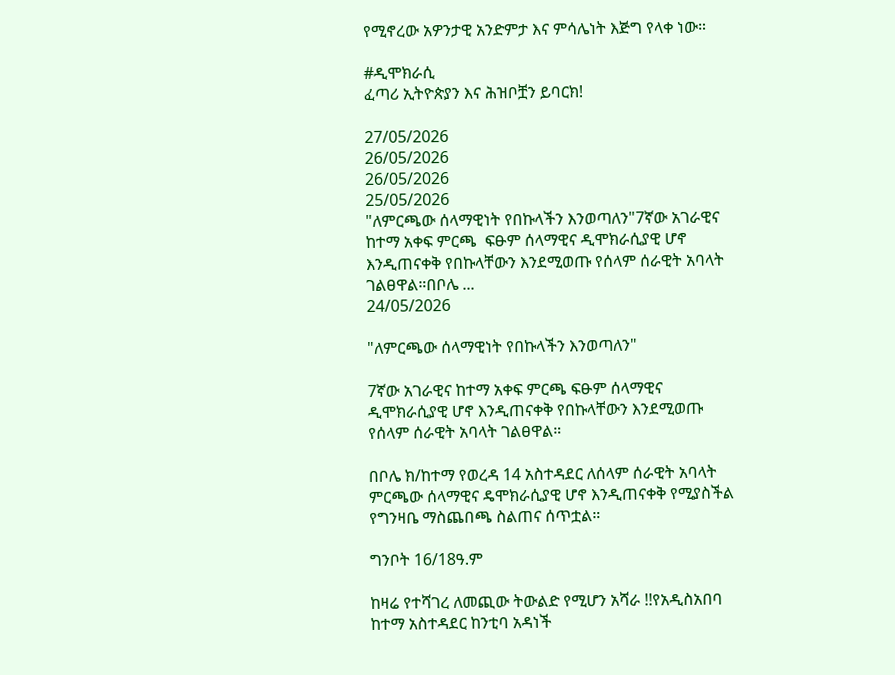የሚኖረው አዎንታዊ አንድምታ እና ምሳሌነት እጅግ የላቀ ነው።

#ዲሞክራሲ
ፈጣሪ ኢትዮጵያን እና ሕዝቦቿን ይባርክ!

27/05/2026
26/05/2026
26/05/2026
25/05/2026
"ለምርጫው ሰላማዊነት የበኩላችን እንወጣለን"7ኛው አገራዊና ከተማ አቀፍ ምርጫ  ፍፁም ሰላማዊና ዲሞክራሲያዊ ሆኖ እንዲጠናቀቅ የበኩላቸውን እንደሚወጡ የሰላም ሰራዊት አባላት ገልፀዋል።በቦሌ ...
24/05/2026

"ለምርጫው ሰላማዊነት የበኩላችን እንወጣለን"

7ኛው አገራዊና ከተማ አቀፍ ምርጫ ፍፁም ሰላማዊና ዲሞክራሲያዊ ሆኖ እንዲጠናቀቅ የበኩላቸውን እንደሚወጡ የሰላም ሰራዊት አባላት ገልፀዋል።

በቦሌ ክ/ከተማ የወረዳ 14 አስተዳደር ለሰላም ሰራዊት አባላት ምርጫው ሰላማዊና ዴሞክራሲያዊ ሆኖ እንዲጠናቀቅ የሚያስችል የግንዛቤ ማስጨበጫ ስልጠና ሰጥቷል።

ግንቦት 16/18ዓ.ም

ከዛሬ የተሻገረ ለመጪው ትውልድ የሚሆን አሻራ !!የአዲስአበባ ከተማ አስተዳደር ከንቲባ አዳነች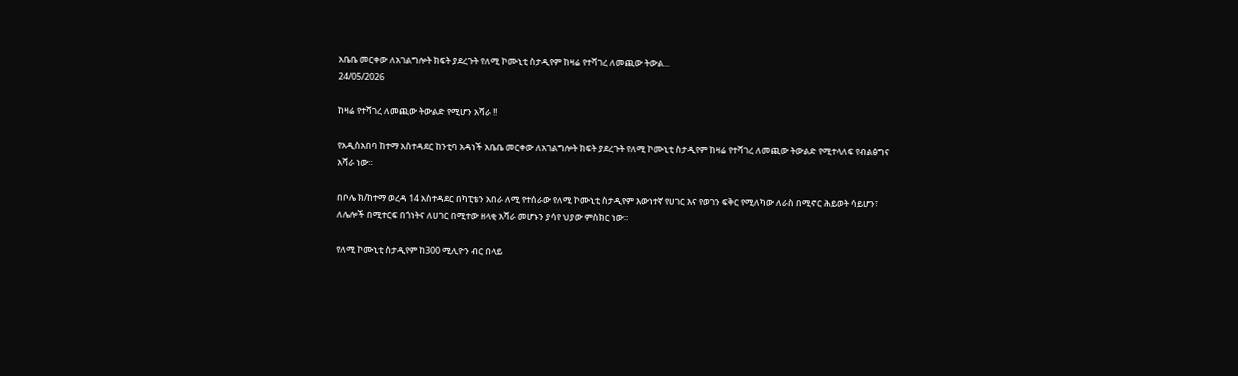አቤቤ መርቀው ለአገልግሎት ክፍት ያደረጉት የለሚ ኮሙኒቲ ስታዲየም ከዛሬ የተሻገረ ለመጪው ትውል...
24/05/2026

ከዛሬ የተሻገረ ለመጪው ትውልድ የሚሆን አሻራ !!

የአዲስአበባ ከተማ አስተዳደር ከንቲባ አዳነች አቤቤ መርቀው ለአገልግሎት ክፍት ያደረጉት የለሚ ኮሙኒቲ ስታዲየም ከዛሬ የተሻገረ ለመጪው ትውልድ የሚተላለፍ የብልፅግና አሻራ ነው።

በቦሌ ክ/ከተማ ወረዳ 14 አስተዳደር በካፒቴን አበራ ለሚ የተሰራው የለሚ ኮሙኒቲ ስታዲየም እውነተኛ የሀገር እና የወገን ፍቅር የሚለካው ለራስ በሚኖር ሕይወት ሳይሆን፣ ለሌሎች በሚተርፍ በጎነትና ለሀገር በሚተው ዘላቂ አሻራ መሆኑን ያሳየ ህያው ምስክር ነው።

የለሚ ኮሙኒቲ ስታዲየም ከ300 ሚሊዮን ብር በላይ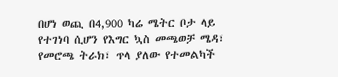በሆነ ወጪ በ4,900 ካሬ ሜትር ቦታ ላይ የተገነባ ሲሆን የእግር ኳስ መጫወቻ ሜዳ፣ የመሮጫ ትራክ፣ ጥላ ያለው የተመልካች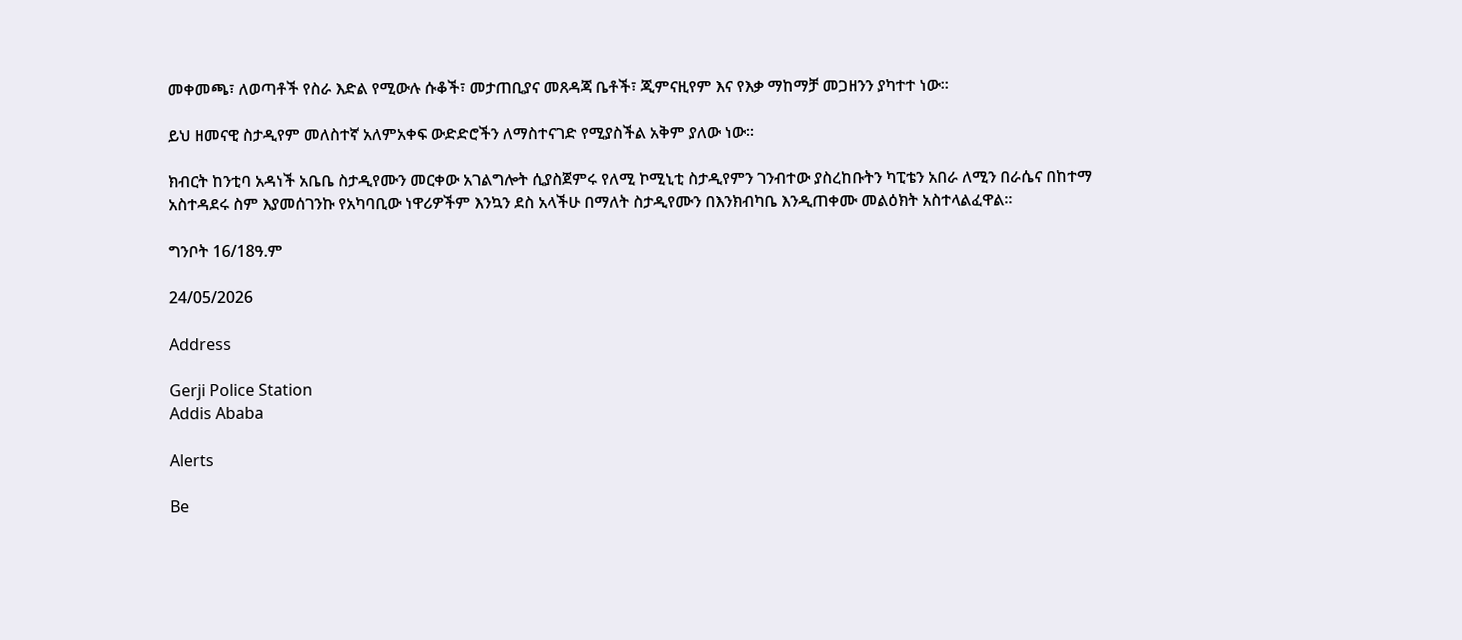መቀመጫ፣ ለወጣቶች የስራ እድል የሚውሉ ሱቆች፣ መታጠቢያና መጸዳጃ ቤቶች፣ ጂምናዚየም እና የእቃ ማከማቻ መጋዘንን ያካተተ ነው።

ይህ ዘመናዊ ስታዲየም መለስተኛ አለምአቀፍ ውድድሮችን ለማስተናገድ የሚያስችል አቅም ያለው ነው።

ክብርት ከንቲባ አዳነች አቤቤ ስታዲየሙን መርቀው አገልግሎት ሲያስጀምሩ የለሚ ኮሚኒቲ ስታዲየምን ገንብተው ያስረከቡትን ካፒቴን አበራ ለሚን በራሴና በከተማ አስተዳደሩ ስም እያመሰገንኩ የአካባቢው ነዋሪዎችም እንኳን ደስ አላችሁ በማለት ስታዲየሙን በእንክብካቤ እንዲጠቀሙ መልዕክት አስተላልፈዋል።

ግንቦት 16/18ዓ.ም

24/05/2026

Address

Gerji Police Station
Addis Ababa

Alerts

Be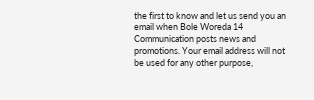the first to know and let us send you an email when Bole Woreda 14 Communication posts news and promotions. Your email address will not be used for any other purpose,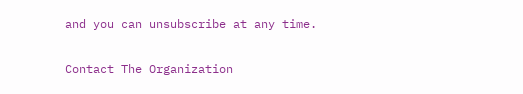and you can unsubscribe at any time.

Contact The Organization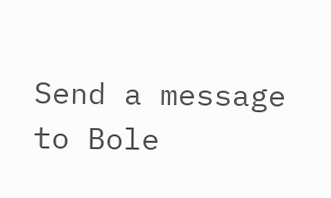Send a message to Bole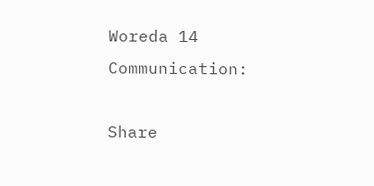Woreda 14 Communication:

Share